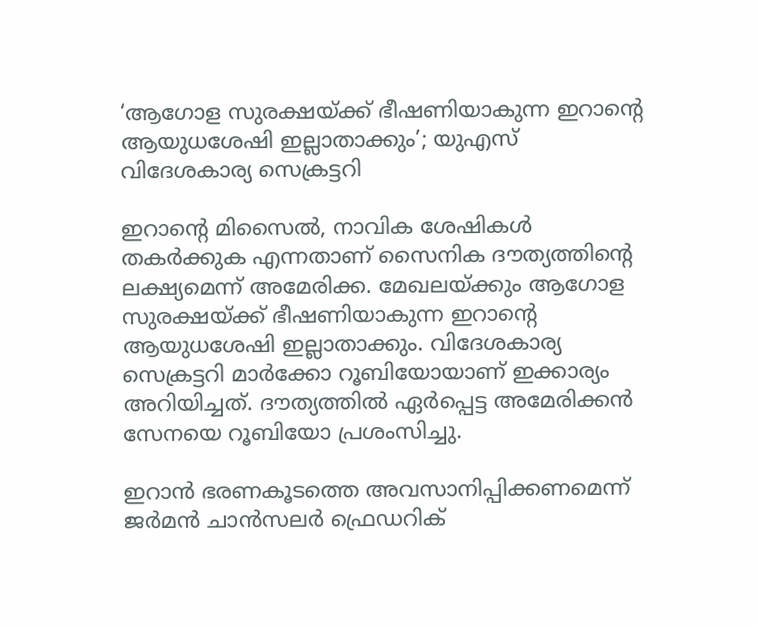‘ആഗോള സുരക്ഷയ്ക്ക് ഭീഷണിയാകുന്ന ഇറാന്റെ ആയുധശേഷി ഇല്ലാതാക്കും’; യുഎസ് വിദേശകാര്യ സെക്രട്ടറി

ഇറാന്റെ മിസൈല്‍, നാവിക ശേഷികള്‍ തകര്‍ക്കുക എന്നതാണ് സൈനിക ദൗത്യത്തിന്റെ ലക്ഷ്യമെന്ന് അമേരിക്ക. മേഖലയ്ക്കും ആഗോള സുരക്ഷയ്ക്ക് ഭീഷണിയാകുന്ന ഇറാന്റെ ആയുധശേഷി ഇല്ലാതാക്കും. വിദേശകാര്യ സെക്രട്ടറി മാര്‍ക്കോ റൂബിയോയാണ് ഇക്കാര്യം അറിയിച്ചത്. ദൗത്യത്തില്‍ ഏര്‍പ്പെട്ട അമേരിക്കന്‍ സേനയെ റൂബിയോ പ്രശംസിച്ചു.

ഇറാന്‍ ഭരണകൂടത്തെ അവസാനിപ്പിക്കണമെന്ന് ജര്‍മന്‍ ചാന്‍സലര്‍ ഫ്രെഡറിക്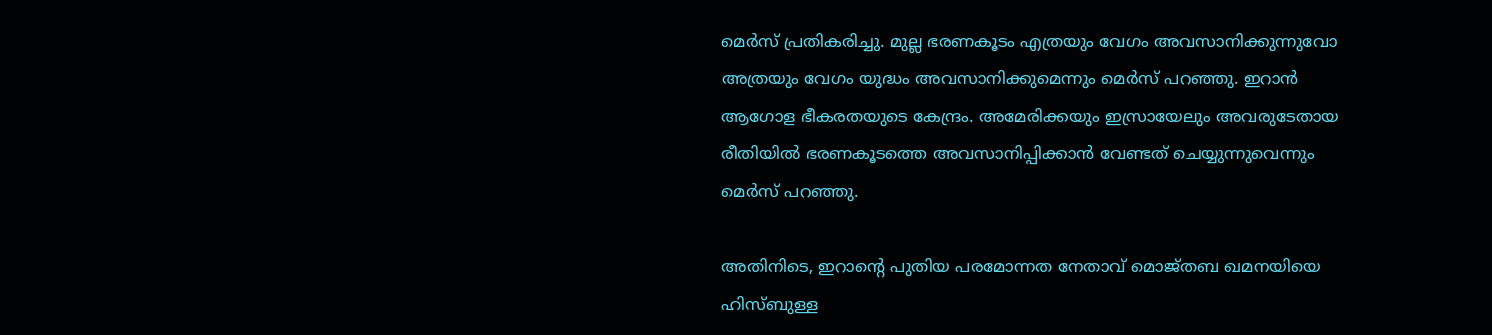മെര്‍സ് പ്രതികരിച്ചു. മുല്ല ഭരണകൂടം എത്രയും വേഗം അവസാനിക്കുന്നുവോ അത്രയും വേഗം യുദ്ധം അവസാനിക്കുമെന്നും മെര്‍സ് പറഞ്ഞു. ഇറാന്‍ ആഗോള ഭീകരതയുടെ കേന്ദ്രം. അമേരിക്കയും ഇസ്രായേലും അവരുടേതായ രീതിയില്‍ ഭരണകൂടത്തെ അവസാനിപ്പിക്കാന്‍ വേണ്ടത് ചെയ്യുന്നുവെന്നും മെര്‍സ് പറഞ്ഞു.

അതിനിടെ, ഇറാന്റെ പുതിയ പരമോന്നത നേതാവ് മൊജ്തബ ഖമനയിയെ ഹിസ്ബുള്ള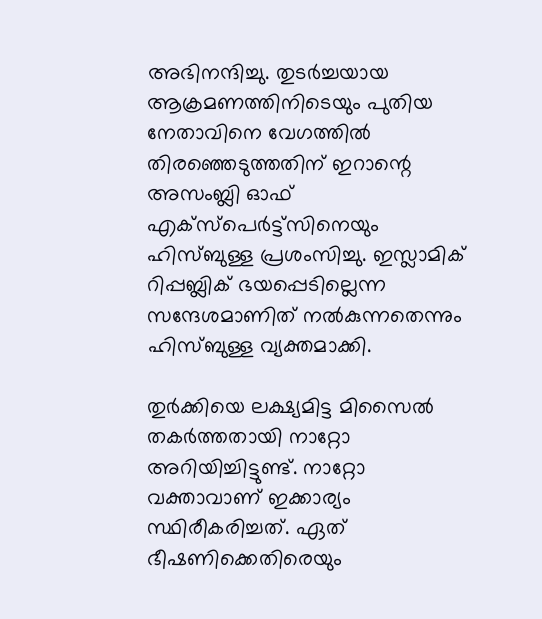അഭിനന്ദിച്ചു. തുടര്‍ച്ചയായ ആക്രമണത്തിനിടെയും പുതിയ നേതാവിനെ വേഗത്തില്‍ തിരഞ്ഞെടുത്തതിന് ഇറാന്റെ അസംബ്ലി ഓഫ് എക്സ്പെര്‍ട്ട്‌സിനെയും ഹിസ്ബുള്ള പ്രശംസിച്ചു. ഇസ്ലാമിക് റിപ്പബ്ലിക് ഭയപ്പെടില്ലെന്ന സന്ദേശമാണിത് നല്‍കുന്നതെന്നും ഹിസ്ബുള്ള വ്യക്തമാക്കി.

തുര്‍ക്കിയെ ലക്ഷ്യമിട്ട മിസൈല്‍ തകര്‍ത്തതായി നാറ്റോ അറിയിച്ചിട്ടുണ്ട്. നാറ്റോ വക്താവാണ് ഇക്കാര്യം സ്ഥിരീകരിച്ചത്. ഏത് ഭീഷണിക്കെതിരെയും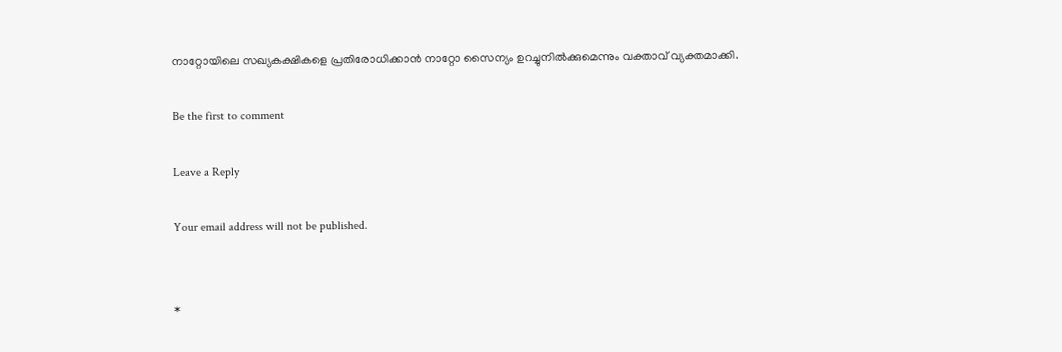നാറ്റോയിലെ സഖ്യകക്ഷികളെ പ്രതിരോധിക്കാന്‍ നാറ്റോ സൈന്യം ഉറച്ചുനില്‍ക്കുമെന്നും വക്താവ് വ്യക്തമാക്കി.

Be the first to comment

Leave a Reply

Your email address will not be published.


*